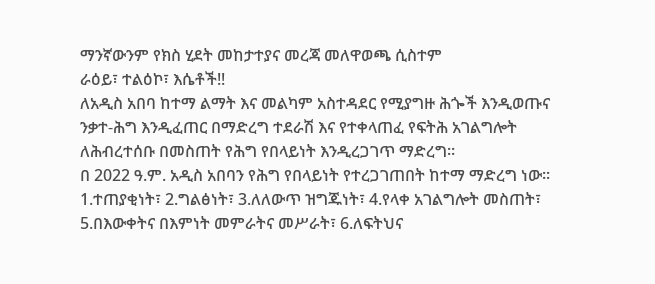ማንኛውንም የክስ ሂደት መከታተያና መረጃ መለዋወጫ ሲስተም
ራዕይ፣ ተልዕኮ፣ እሴቶች!!
ለአዲስ አበባ ከተማ ልማት እና መልካም አስተዳደር የሚያግዙ ሕጐች እንዲወጡና ንቃተ-ሕግ እንዲፈጠር በማድረግ ተደራሽ እና የተቀላጠፈ የፍትሕ አገልግሎት ለሕብረተሰቡ በመስጠት የሕግ የበላይነት እንዲረጋገጥ ማድረግ፡፡
በ 2022 ዓ.ም. አዲስ አበባን የሕግ የበላይነት የተረጋገጠበት ከተማ ማድረግ ነው፡፡
1.ተጠያቂነት፣ 2.ግልፅነት፣ 3.ለለውጥ ዝግጁነት፣ 4.የላቀ አገልግሎት መስጠት፣ 5.በእውቀትና በእምነት መምራትና መሥራት፣ 6.ለፍትህና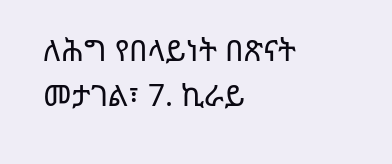ለሕግ የበላይነት በጽናት መታገል፣ 7. ኪራይ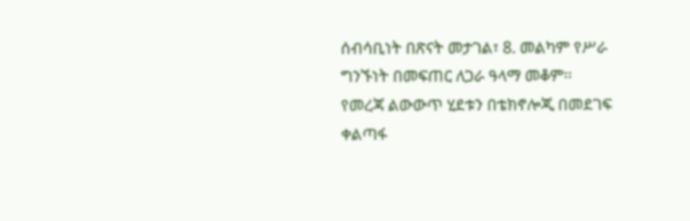ሰብሳቢነት በጽናት መታገል፣ 8. መልካም የሥራ ግንኙነት በመፍጠር ለጋራ ዓላማ መቆም፡፡
የመረጃ ልውውጥ ሂደቱን በቴክኖሎጂ በመደገፍ ቀልጣፋ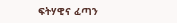ፍትሃዊና ፈጣን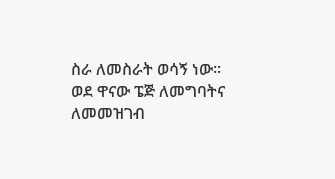ስራ ለመስራት ወሳኝ ነው፡፡
ወደ ዋናው ፔጅ ለመግባትና ለመመዝገብ